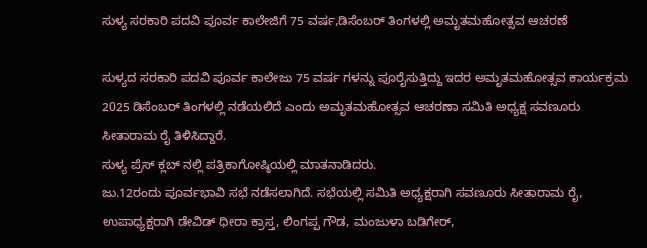ಸುಳ್ಯ ಸರಕಾರಿ ಪದವಿ ಪೂರ್ವ ಕಾಲೇಜಿಗೆ 75 ವರ್ಷ,ಡಿಸೆಂಬರ್ ತಿಂಗಳಲ್ಲಿ ಅಮೃತಮಹೋತ್ಸವ ಆಚರಣೆ

ಸುಳ್ಯದ ಸರಕಾರಿ ಪದವಿ ಪೂರ್ವ ಕಾಲೇಜು 75 ವರ್ಷ ಗಳನ್ನು ಪೂರೈಸುತ್ತಿದ್ದು ಇದರ ಅಮೃತಮಹೋತ್ಸವ ಕಾರ್ಯಕ್ರಮ 2025 ಡಿಸೆಂಬರ್ ತಿಂಗಳಲ್ಲಿ ನಡೆಯಲಿದೆ ಎಂದು ಅಮೃತಮಹೋತ್ಸವ ಆಚರಣಾ ಸಮಿತಿ ಅಧ್ಯಕ್ಷ ಸವಣೂರು ಸೀತಾರಾಮ ರೈ ತಿಳಿಸಿದ್ದಾರೆ.
ಸುಳ್ಯ ಪ್ರೆಸ್ ಕ್ಲಬ್ ನಲ್ಲಿ ಪತ್ರಿಕಾಗೋಷ್ಠಿಯಲ್ಲಿ ಮಾತನಾಡಿದರು.
ಜು.12ರಂದು ಪೂರ್ವಭಾವಿ ಸಭೆ ನಡೆಸಲಾಗಿದೆ. ಸಭೆಯಲ್ಲಿ ಸಮಿತಿ ಅಧ್ಯಕ್ಷರಾಗಿ ಸವಣೂರು ಸೀತಾರಾಮ ರೈ, ಉಪಾಧ್ಯಕ್ಷರಾಗಿ ಡೇವಿಡ್ ಧೀರಾ ಕ್ರಾಸ್ತ, ಲಿಂಗಪ್ಪ ಗೌಡ, ಮಂಜುಳಾ ಬಡಿಗೇ‌ರ್,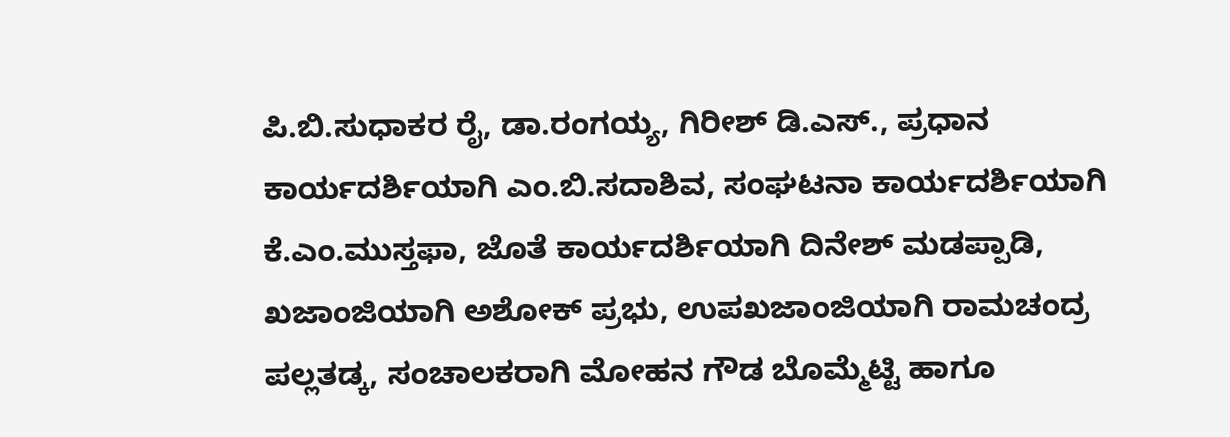ಪಿ.ಬಿ.ಸುಧಾಕರ ರೈ, ಡಾ.ರಂಗಯ್ಯ, ಗಿರೀಶ್ ಡಿ.ಎಸ್., ಪ್ರಧಾನ ಕಾರ್ಯದರ್ಶಿಯಾಗಿ ಎಂ.ಬಿ.ಸದಾಶಿವ, ಸಂಘಟನಾ ಕಾರ್ಯದರ್ಶಿಯಾಗಿ ಕೆ.ಎಂ.ಮುಸ್ತಫಾ, ಜೊತೆ ಕಾರ್ಯದರ್ಶಿಯಾಗಿ ದಿನೇಶ್ ಮಡಪ್ಪಾಡಿ, ಖಜಾಂಜಿಯಾಗಿ ಅಶೋಕ್‌ ಪ್ರಭು, ಉಪಖಜಾಂಜಿಯಾಗಿ ರಾಮಚಂದ್ರ ಪಲ್ಲತಡ್ಕ, ಸಂಚಾಲಕರಾಗಿ ಮೋಹನ ಗೌಡ ಬೊಮ್ಮೆಟ್ಟಿ ಹಾಗೂ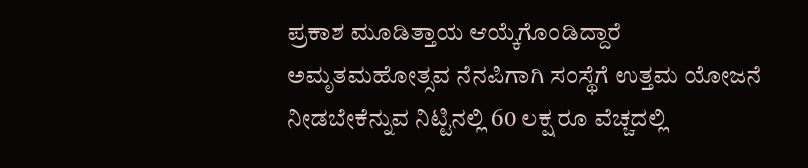ಪ್ರಕಾಶ ಮೂಡಿತ್ತಾಯ ಆಯ್ಕೆಗೊಂಡಿದ್ದಾರೆ‌
ಅಮೃತಮಹೋತ್ಸವ ನೆನಪಿಗಾಗಿ ಸಂಸ್ಥೆಗೆ ಉತ್ತಮ ಯೋಜನೆ ನೀಡಬೇಕೆನ್ನುವ ನಿಟ್ಟಿನಲ್ಲಿ 60 ಲಕ್ಷ ರೂ ವೆಚ್ಚದಲ್ಲಿ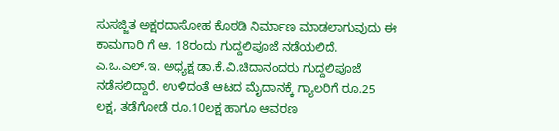ಸುಸಜ್ಜಿತ ಅಕ್ಷರದಾಸೋಹ ಕೊಠಡಿ ನಿರ್ಮಾಣ ಮಾಡಲಾಗುವುದು ಈ ಕಾಮಗಾರಿ ಗೆ ಆ. 18ರಂದು ಗುದ್ದಲಿಪೂಜೆ ನಡೆಯಲಿದೆ. ಎ.ಒ.ಎಲ್.ಇ. ಅಧ್ಯಕ್ಷ ಡಾ.ಕೆ.ವಿ.ಚಿದಾನಂದರು ಗುದ್ದಲಿಪೂಜೆ ನಡೆಸಲಿದ್ದಾರೆ. ಉಳಿದಂತೆ ಆಟದ ಮೈದಾನಕ್ಕೆ ಗ್ಯಾಲರಿಗೆ ರೂ.25 ಲಕ್ಷ, ತಡೆಗೋಡೆ ರೂ.10ಲಕ್ಷ ಹಾಗೂ ಆವರಣ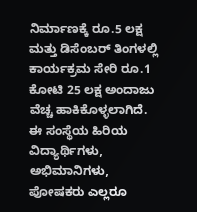ನಿರ್ಮಾಣಕ್ಕೆ ರೂ.5 ಲಕ್ಷ ಮತ್ತು ಡಿಸೆಂಬರ್ ತಿಂಗಳಲ್ಲಿ ಕಾರ್ಯಕ್ರಮ ಸೇರಿ ರೂ.1 ಕೋಟಿ 25 ಲಕ್ಷ ಅಂದಾಜು ವೆಚ್ಚ ಹಾಕಿಕೊಳ್ಳಲಾಗಿದೆ. ಈ ಸಂಸ್ಥೆಯ ಹಿರಿಯ ವಿದ್ಯಾರ್ಥಿಗಳು, ಅಭಿಮಾನಿಗಳು, ಪೋಷಕರು ಎಲ್ಲರೂ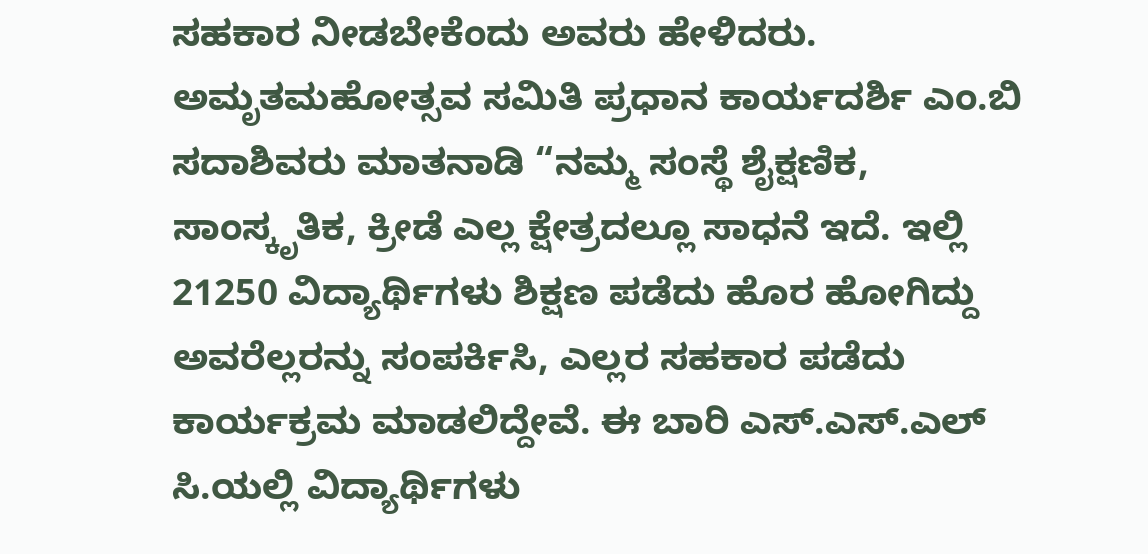ಸಹಕಾರ ನೀಡಬೇಕೆಂದು ಅವರು ಹೇಳಿದರು.
ಅಮೃತಮಹೋತ್ಸವ ಸಮಿತಿ ಪ್ರಧಾನ ಕಾರ್ಯದರ್ಶಿ ಎಂ.ಬಿ ಸದಾಶಿವರು ಮಾತನಾಡಿ “ನಮ್ಮ ಸಂಸ್ಥೆ ಶೈಕ್ಷಣಿಕ, ಸಾಂಸ್ಕೃತಿಕ, ಕ್ರೀಡೆ ಎಲ್ಲ ಕ್ಷೇತ್ರದಲ್ಲೂ ಸಾಧನೆ ಇದೆ. ಇಲ್ಲಿ 21250 ವಿದ್ಯಾರ್ಥಿಗಳು ಶಿಕ್ಷಣ ಪಡೆದು ಹೊರ ಹೋಗಿದ್ದು ಅವರೆಲ್ಲರನ್ನು ಸಂಪರ್ಕಿಸಿ, ಎಲ್ಲರ ಸಹಕಾರ ಪಡೆದು ಕಾರ್ಯಕ್ರಮ ಮಾಡಲಿದ್ದೇವೆ. ಈ ಬಾರಿ ಎಸ್.ಎಸ್.ಎಲ್ ಸಿ.ಯಲ್ಲಿ ವಿದ್ಯಾರ್ಥಿಗಳು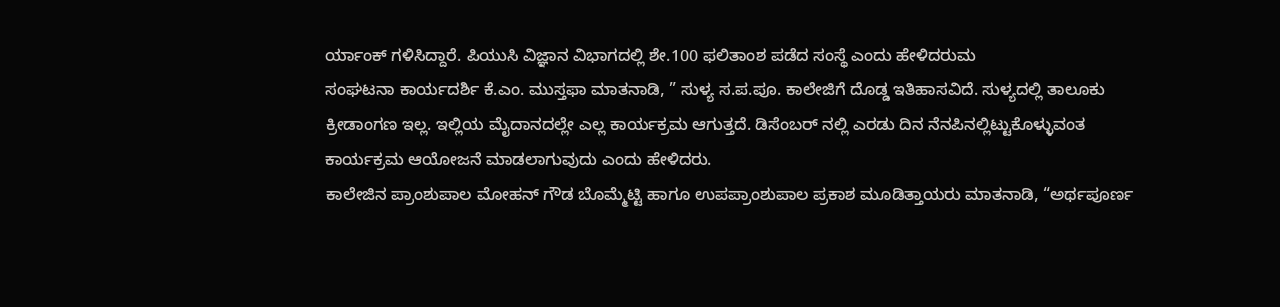ರ್ಯಾಂಕ್ ಗಳಿಸಿದ್ದಾರೆ. ಪಿಯುಸಿ ವಿಜ್ಞಾನ ವಿಭಾಗದಲ್ಲಿ ಶೇ.100 ಫಲಿತಾಂಶ ಪಡೆದ ಸಂಸ್ಥೆ ಎಂದು ಹೇಳಿದರುಮ
ಸಂಘಟನಾ ಕಾರ್ಯದರ್ಶಿ ಕೆ.ಎಂ. ಮುಸ್ತಫಾ ಮಾತನಾಡಿ, ” ಸುಳ್ಯ ಸ.ಪ.ಪೂ. ಕಾಲೇಜಿಗೆ ದೊಡ್ಡ ಇತಿಹಾಸವಿದೆ. ಸುಳ್ಯದಲ್ಲಿ ತಾಲೂಕು ಕ್ರೀಡಾಂಗಣ ಇಲ್ಲ. ಇಲ್ಲಿಯ ಮೈದಾನದಲ್ಲೇ ಎಲ್ಲ ಕಾರ್ಯಕ್ರಮ ಆಗುತ್ತದೆ. ಡಿಸೆಂಬರ್ ನಲ್ಲಿ ಎರಡು ದಿನ ನೆನಪಿನಲ್ಲಿಟ್ಟುಕೊಳ್ಳುವಂತ ಕಾರ್ಯಕ್ರಮ ಆಯೋಜನೆ ಮಾಡಲಾಗುವುದು ಎಂದು ಹೇಳಿದರು.
ಕಾಲೇಜಿನ ಪ್ರಾಂಶುಪಾಲ ಮೋಹನ್ ಗೌಡ ಬೊಮ್ಮೆಟ್ಟಿ ಹಾಗೂ ಉಪಪ್ರಾಂಶುಪಾಲ ಪ್ರಕಾಶ ಮೂಡಿತ್ತಾಯರು ಮಾತನಾಡಿ, “ಅರ್ಥಪೂರ್ಣ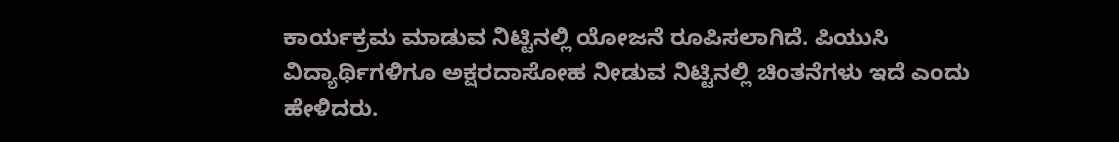ಕಾರ್ಯಕ್ರಮ ಮಾಡುವ ನಿಟ್ಟಿನಲ್ಲಿ ಯೋಜನೆ ರೂಪಿಸಲಾಗಿದೆ. ಪಿಯುಸಿ ವಿದ್ಯಾರ್ಥಿಗಳಿಗೂ ಅಕ್ಷರದಾಸೋಹ ನೀಡುವ ನಿಟ್ಟಿನಲ್ಲಿ ಚಿಂತನೆಗಳು ಇದೆ ಎಂದು ಹೇಳಿದರು.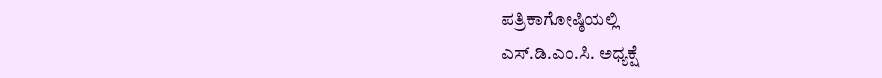ಪತ್ರಿಕಾಗೋಷ್ಠಿಯಲ್ಲಿ
ಎಸ್.ಡಿ.ಎಂ.ಸಿ. ಅಧ್ಯಕ್ಷೆ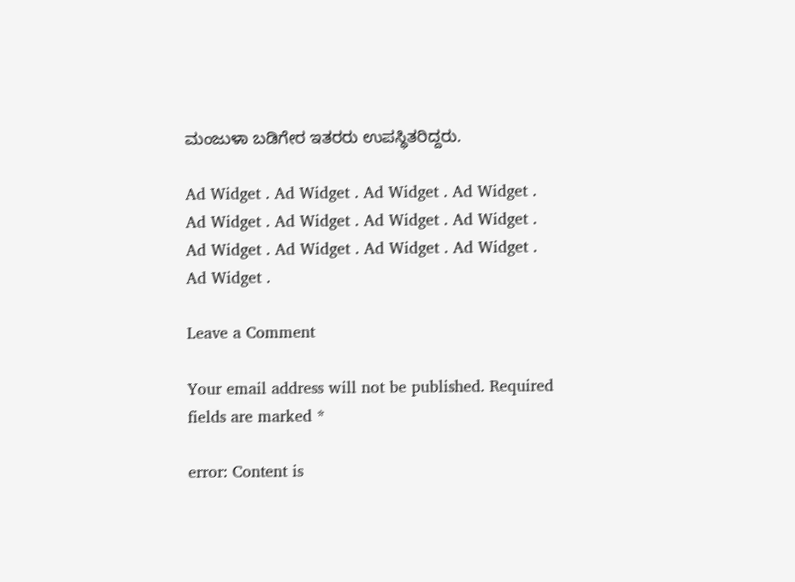ಮಂಜುಳಾ ಬಡಿಗೇರ ಇತರರು ಉಪಸ್ಥಿತರಿದ್ದರು.

Ad Widget . Ad Widget . Ad Widget . Ad Widget . Ad Widget . Ad Widget . Ad Widget . Ad Widget . Ad Widget . Ad Widget . Ad Widget . Ad Widget . Ad Widget .

Leave a Comment

Your email address will not be published. Required fields are marked *

error: Content is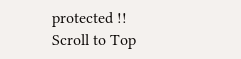protected !!
Scroll to Top